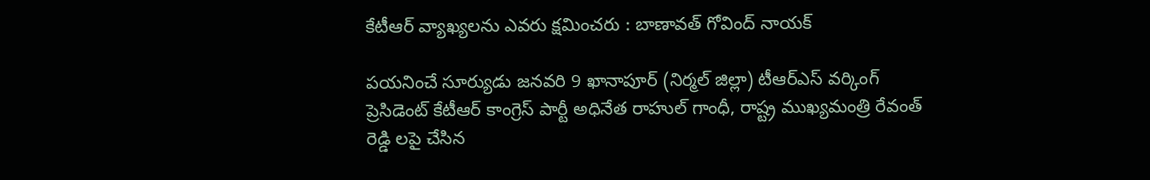కేటీఆర్ వ్యాఖ్యలను ఎవరు క్షమించరు : బాణావత్ గోవింద్ నాయక్

పయనించే సూర్యుడు జనవరి 9 ఖానాపూర్ (నిర్మల్ జిల్లా) టీఆర్ఎస్ వర్కింగ్ ప్రెసిడెంట్ కేటీఆర్ కాంగ్రెస్ పార్టీ అధినేత రాహుల్ గాంధీ, రాష్ట్ర ముఖ్యమంత్రి రేవంత్ రెడ్డి లపై చేసిన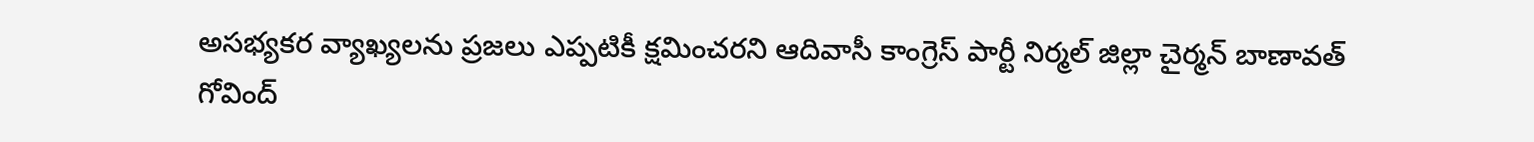అసభ్యకర వ్యాఖ్యలను ప్రజలు ఎప్పటికీ క్షమించరని ఆదివాసీ కాంగ్రెస్ పార్టీ నిర్మల్ జిల్లా చైర్మన్ బాణావత్ గోవింద్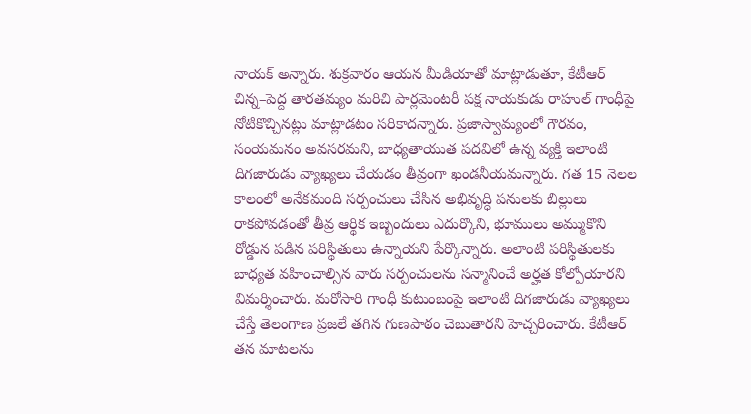నాయక్ అన్నారు. శుక్రవారం ఆయన మీడియాతో మాట్లాడుతూ, కేటీఆర్ చిన్న–పెద్ద తారతమ్యం మరిచి పార్లమెంటరీ పక్ష నాయకుడు రాహుల్ గాంధీపై నోటికొచ్చినట్లు మాట్లాడటం సరికాదన్నారు. ప్రజాస్వామ్యంలో గౌరవం, సంయమనం అవసరమని, బాధ్యతాయుత పదవిలో ఉన్న వ్యక్తి ఇలాంటి దిగజారుడు వ్యాఖ్యలు చేయడం తీవ్రంగా ఖండనీయమన్నారు. గత 15 నెలల కాలంలో అనేకమంది సర్పంచులు చేసిన అభివృద్ధి పనులకు బిల్లులు రాకపోవడంతో తీవ్ర ఆర్థిక ఇబ్బందులు ఎదుర్కొని, భూములు అమ్ముకొని రోడ్డున పడిన పరిస్థితులు ఉన్నాయని పేర్కొన్నారు. అలాంటి పరిస్థితులకు బాధ్యత వహించాల్సిన వారు సర్పంచులను సన్మానించే అర్హత కోల్పోయారని విమర్శించారు. మరోసారి గాంధీ కుటుంబంపై ఇలాంటి దిగజారుడు వ్యాఖ్యలు చేస్తే తెలంగాణ ప్రజలే తగిన గుణపాఠం చెబుతారని హెచ్చరించారు. కేటీఆర్ తన మాటలను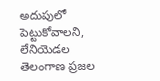అదుపులో పెట్టుకోవాలని, లేనియెడల తెలంగాణ ప్రజల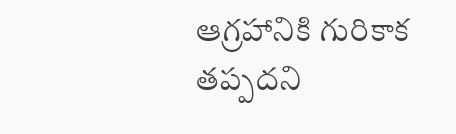ఆగ్రహానికి గురికాక తప్పదని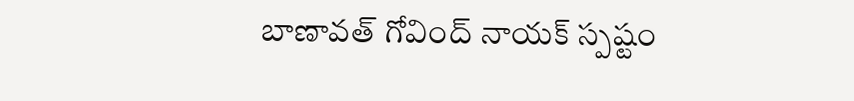బాణావత్ గోవింద్ నాయక్ స్పష్టం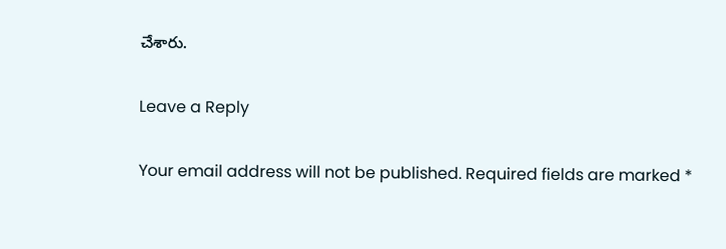చేశారు.

Leave a Reply

Your email address will not be published. Required fields are marked *